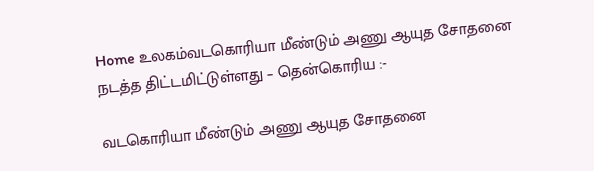Home உலகம்வடகொரியா மீண்டும் அணு ஆயுத சோதனை நடத்த திட்டமிட்டுள்ளது – தென்கொரிய :-

வடகொரியா மீண்டும் அணு ஆயுத சோதனை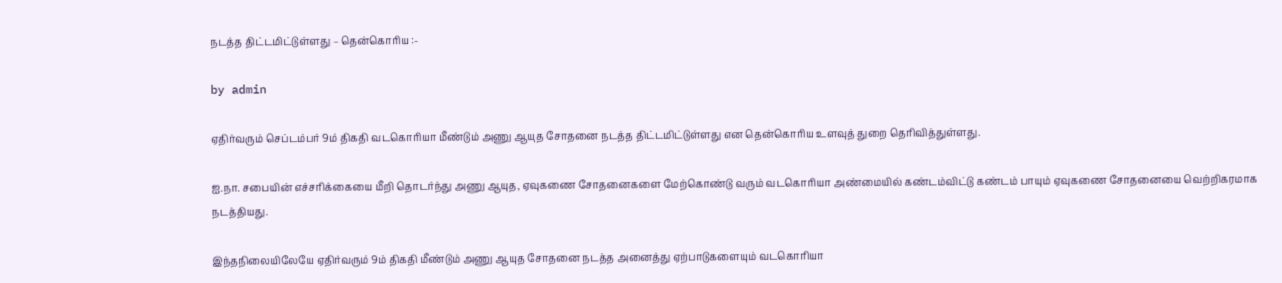நடத்த திட்டமிட்டுள்ளது – தென்கொரிய :-

by admin

ஏதிர்வரும் செப்டம்பர் 9ம் திகதி வடகொரியா மீண்டும் அணு ஆயுத சோதனை நடத்த திட்டமிட்டுள்ளது என தென்கொரிய உளவுத் துறை தெரிவித்துள்ளது.

ஐ.நா. சபையின் எச்சரிக்கையை மீறி தொடர்ந்து அணு ஆயுத, ஏவுகணை சோதனைகளை மேற்கொண்டு வரும் வடகொரியா அண்மையில் கண்டம்விட்டு கண்டம் பாயும் ஏவுகணை சோதனையை வெற்றிகரமாக நடத்தியது.

இந்தநிலையிலேயே ஏதிர்வரும் 9ம் திகதி மீண்டும் அணு ஆயுத சோதனை நடத்த அனைத்து ஏற்பாடுகளையும் வடகொரியா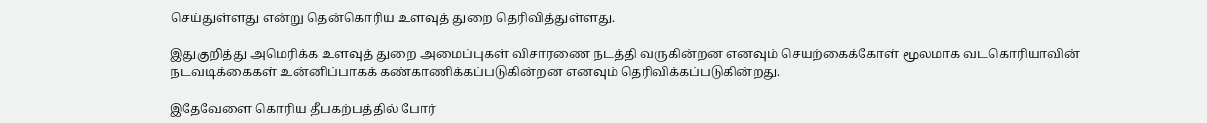செய்துள்ளது என்று தென்கொரிய உளவுத் துறை தெரிவித்துள்ளது.

இதுகுறித்து அமெரிக்க உளவுத் துறை அமைப்புகள் விசாரணை நடத்தி வருகின்றன எனவும் செயற்கைக்கோள் மூலமாக வடகொரியாவின் நடவடிக்கைகள் உன்னிப்பாகக் கண்காணிக்கப்படுகின்றன எனவும் தெரிவிக்கப்படுகின்றது.

இதேவேளை கொரிய தீபகற்பத்தில் போர்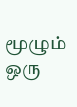மூழும் ஒரு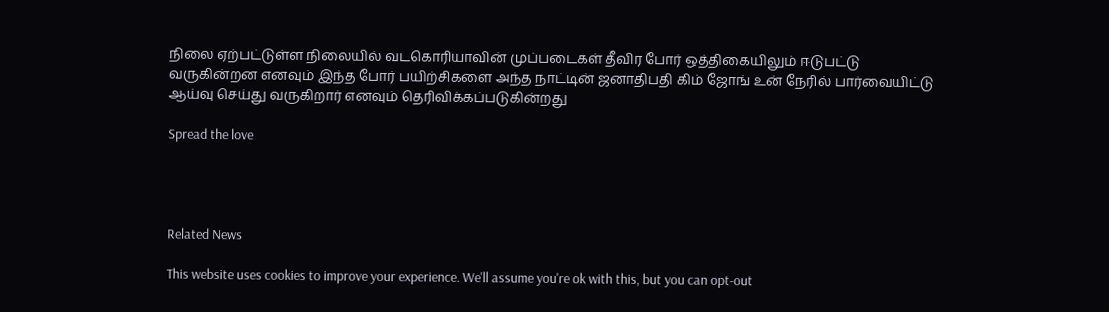நிலை ஏற்பட்டுள்ள நிலையில் வடகொரியாவின் முப்படைகள் தீவிர போர் ஒத்திகையிலும் ஈடுபட்டு வருகின்றன எனவும் இந்த போர் பயிற்சிகளை அந்த நாட்டின் ஜனாதிபதி கிம் ஜோங் உன் நேரில் பார்வையிட்டு ஆய்வு செய்து வருகிறார் எனவும் தெரிவிக்கப்படுகின்றது

Spread the love




Related News

This website uses cookies to improve your experience. We'll assume you're ok with this, but you can opt-out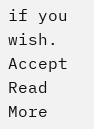if you wish. Accept Read More